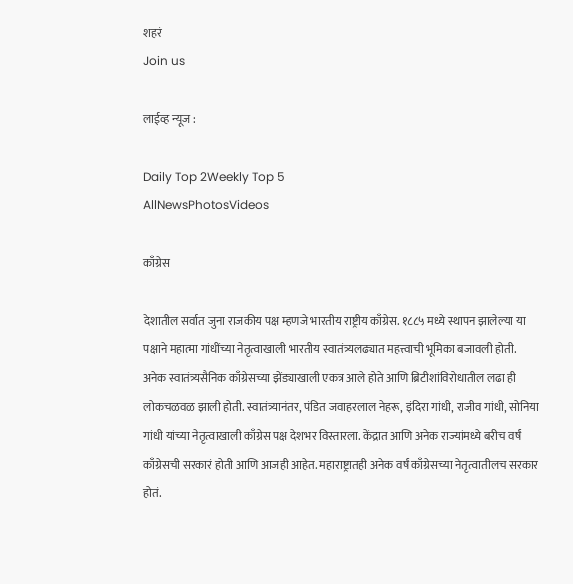शहरं
Join us

लाईव्ह न्यूज :

Daily Top 2Weekly Top 5
AllNewsPhotosVideos

काँग्रेस

देशातील सर्वात जुना राजकीय पक्ष म्हणजे भारतीय राष्ट्रीय काँग्रेस. १८८५ मध्ये स्थापन झालेल्या या पक्षाने महात्मा गांधींच्या नेतृत्वाखाली भारतीय स्वातंत्र्यलढ्यात महत्त्वाची भूमिका बजावली होती. अनेक स्वातंत्र्यसैनिक काँग्रेसच्या झेंड्याखाली एकत्र आले होते आणि ब्रिटीशांविरोधातील लढा ही लोकचळवळ झाली होती. स्वातंत्र्यानंतर, पंडित जवाहरलाल नेहरू, इंदिरा गांधी, राजीव गांधी, सोनिया गांधी यांच्या नेतृत्वाखाली काँग्रेस पक्ष देशभर विस्तारला. केंद्रात आणि अनेक राज्यांमध्ये बरीच वर्षं काँग्रेसची सरकारं होती आणि आजही आहेत. महाराष्ट्रातही अनेक वर्षं काँग्रेसच्या नेतृत्वातीलच सरकार होतं.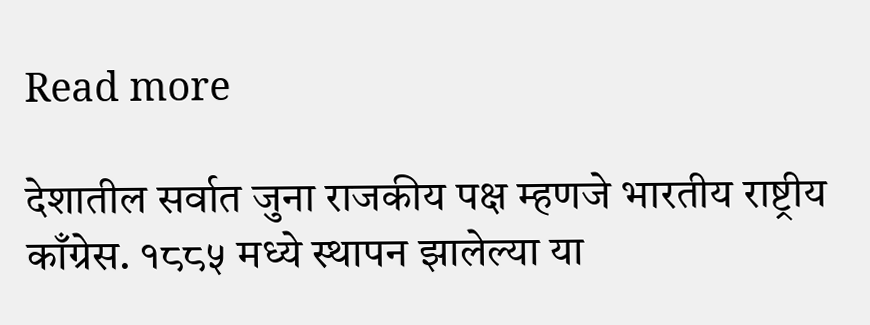Read more

देशातील सर्वात जुना राजकीय पक्ष म्हणजे भारतीय राष्ट्रीय काँग्रेस. १८८५ मध्ये स्थापन झालेल्या या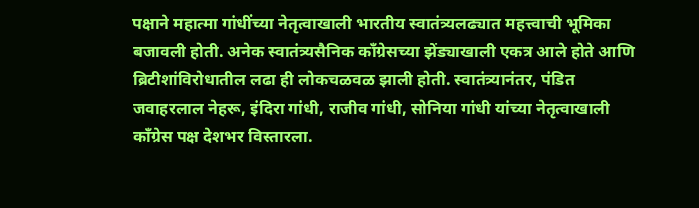पक्षाने महात्मा गांधींच्या नेतृत्वाखाली भारतीय स्वातंत्र्यलढ्यात महत्त्वाची भूमिका बजावली होती. अनेक स्वातंत्र्यसैनिक काँग्रेसच्या झेंड्याखाली एकत्र आले होते आणि ब्रिटीशांविरोधातील लढा ही लोकचळवळ झाली होती. स्वातंत्र्यानंतर, पंडित जवाहरलाल नेहरू, इंदिरा गांधी, राजीव गांधी, सोनिया गांधी यांच्या नेतृत्वाखाली काँग्रेस पक्ष देशभर विस्तारला.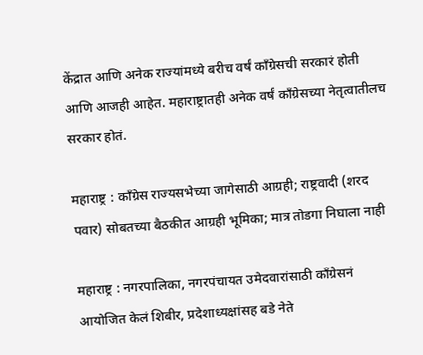केंद्रात आणि अनेक राज्यांमध्ये बरीच वर्षं काँग्रेसची सरकारं होती आणि आजही आहेत. महाराष्ट्रातही अनेक वर्षं काँग्रेसच्या नेतृत्वातीलच सरकार होतं.

महाराष्ट्र : काँग्रेस राज्यसभेच्या जागेसाठी आग्रही; राष्ट्रवादी (शरद पवार) सोबतच्या बैठकीत आग्रही भूमिका; मात्र तोडगा निघाला नाही

महाराष्ट्र : नगरपालिका, नगरपंचायत उमेदवारांसाठी काँग्रेसनं आयोजित केलं शिबीर, प्रदेशाध्यक्षांसह बडे नेते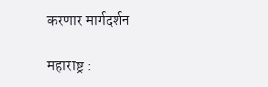करणार मार्गदर्शन

महाराष्ट्र :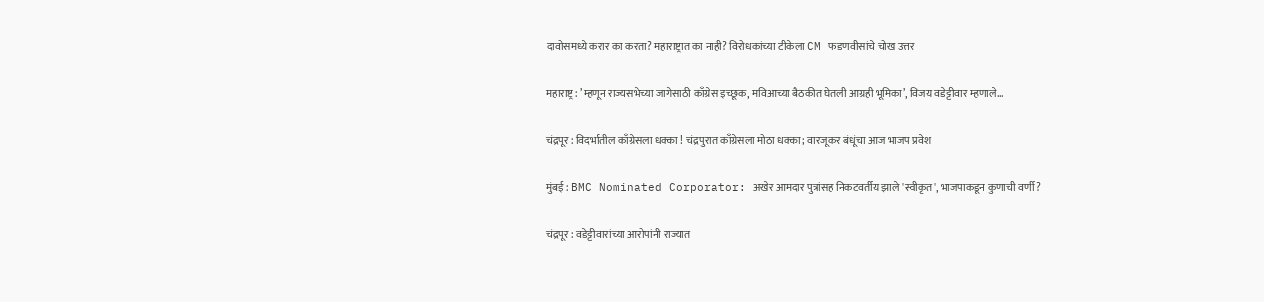दावोसमध्ये करार का करता? महाराष्ट्रात का नाही? विरोधकांच्या टीकेला CM फडणवीसांचे चोख उत्तर

महाराष्ट्र : ’म्हणून राज्यसभेच्या जागेसाठी काँग्रेस इच्छूक, मविआच्या बैठकीत घेतली आग्रही भूमिका’, विजय वडेट्टीवार म्हणाले...

चंद्रपूर : विदर्भातील काँग्रेसला धक्का ! चंद्रपुरात काँग्रेसला मोठा धक्का; वारजूकर बंधूंचा आज भाजप प्रवेश

मुंबई : BMC Nominated Corporator: अखेर आमदार पुत्रांसह निकटवर्तीय झाले 'स्वीकृत', भाजपाकडून कुणाची वर्णी?

चंद्रपूर : वडेट्टीवारांच्या आरोपांनी राज्यात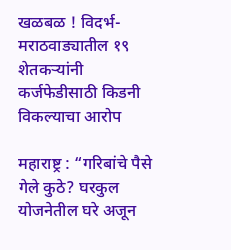खळबळ ! विदर्भ-मराठवाड्यातील १९ शेतकऱ्यांनी कर्जफेडीसाठी किडनी विकल्याचा आरोप

महाराष्ट्र : “गरिबांचे पैसे गेले कुठे? घरकुल योजनेतील घरे अजून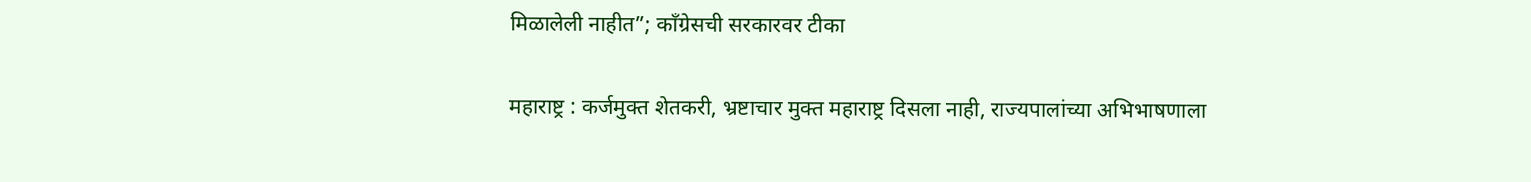मिळालेली नाहीत”; काँग्रेसची सरकारवर टीका

महाराष्ट्र : कर्जमुक्त शेतकरी, भ्रष्टाचार मुक्त महाराष्ट्र दिसला नाही, राज्यपालांच्या अभिभाषणाला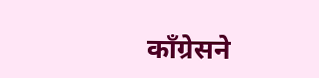काँग्रेसने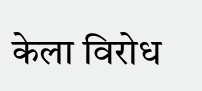केला विरोध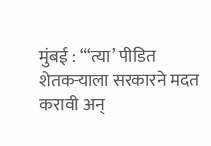मुंबई : “‘त्या’ पीडित शेतकऱ्याला सरकारने मदत करावी अन्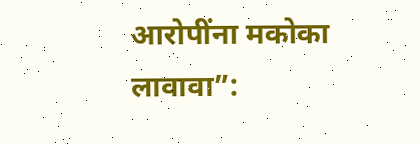आरोपींना मकोका लावावा”: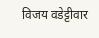विजय वडेट्टीवार